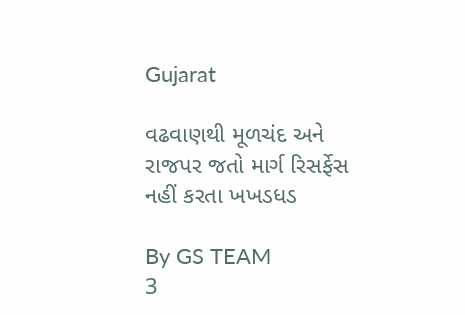Gujarat

વઢવાણથી મૂળચંદ અને રાજપર જતો માર્ગ રિસર્ફેસ નહીં કરતા ખખડધડ

By GS TEAM
3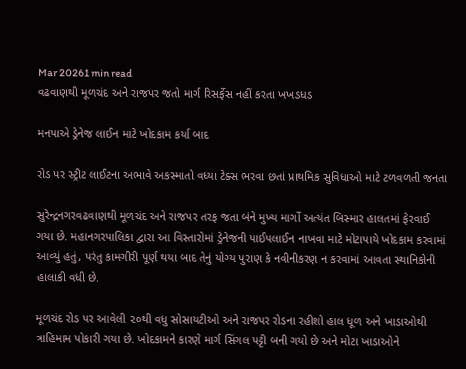Mar 20261 min read
વઢવાણથી મૂળચંદ અને રાજપર જતો માર્ગ રિસર્ફેસ નહીં કરતા ખખડધડ

મનપાએ ડ્રેનેજ લાઈન માટે ખોદકામ કર્યા બાદ

રોડ પર સ્ટ્રીટ લાઈટના અભાવે અકસ્માતો વધ્યા ટેક્સ ભરવા છતાં પ્રાથમિક સુવિધાઓ માટે ટળવળતી જનતા

સુરેન્દ્રનગરવઢવાણથી મૂળચંદ અને રાજપર તરફ જતા બંને મુખ્ય માર્ગો અત્યંત બિસ્માર હાલતમાં ફેરવાઈ ગયા છે. મહાનગરપાલિકા દ્વારા આ વિસ્તારોમાં ડ્રેનેજની પાઈપલાઈન નાખવા માટે મોટાપાયે ખોદકામ કરવામાં આવ્યું હતું, પરંતુ કામગીરી પૂર્ણ થયા બાદ તેનું યોગ્ય પુરાણ કે નવીનીકરણ ન કરવામાં આવતા સ્થાનિકોની હાલાકી વધી છે.

મૂળચંદ રોડ પર આવેલી ૨૦થી વધુ સોસાયટીઓ અને રાજપર રોડના રહીશો હાલ ધૂળ અને ખાડાઓથી ત્રાહિમામ પોકારી ગયા છે. ખોદકામને કારણે માર્ગ સિંગલ પટ્ટી બની ગયો છે અને મોટા ખાડાઓને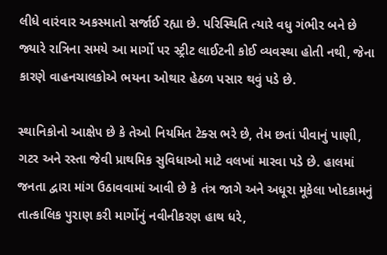લીધે વારંવાર અકસ્માતો સર્જાઈ રહ્યા છે. પરિસ્થિતિ ત્યારે વધુ ગંભીર બને છે જ્યારે રાત્રિના સમયે આ માર્ગો પર સ્ટ્રીટ લાઈટની કોઈ વ્યવસ્થા હોતી નથી, જેના કારણે વાહનચાલકોએ ભયના ઓથાર હેઠળ પસાર થવું પડે છે.

સ્થાનિકોનો આક્ષેપ છે કે તેઓ નિયમિત ટેક્સ ભરે છે, તેમ છતાં પીવાનું પાણી, ગટર અને રસ્તા જેવી પ્રાથમિક સુવિધાઓ માટે વલખાં મારવા પડે છે. હાલમાં જનતા દ્વારા માંગ ઉઠાવવામાં આવી છે કે તંત્ર જાગે અને અધૂરા મૂકેલા ખોદકામનું તાત્કાલિક પુરાણ કરી માર્ગોનું નવીનીકરણ હાથ ધરે,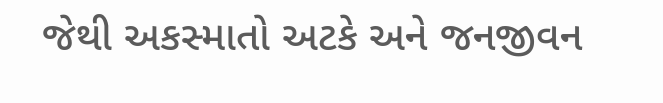જેથી અકસ્માતો અટકે અને જનજીવન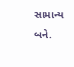સામાન્ય બને.